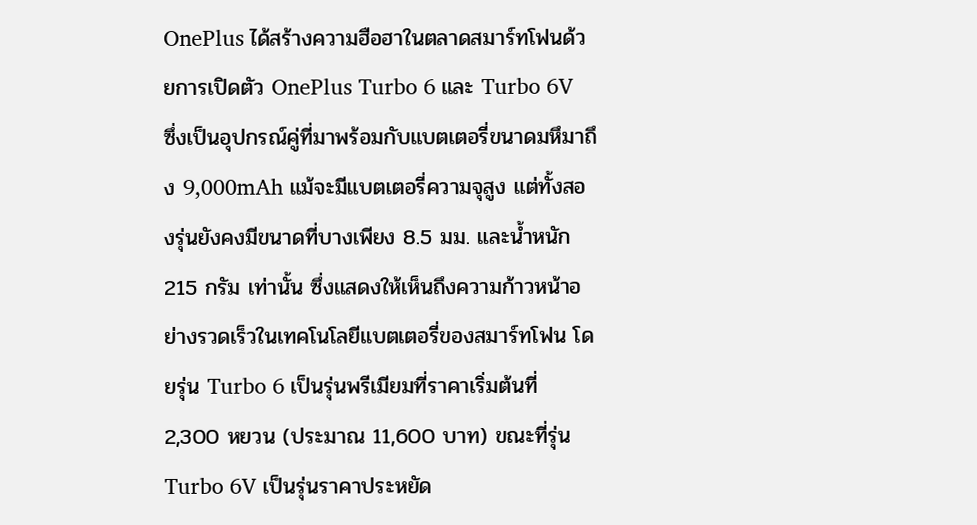OnePlus ได้สร้างความฮือฮาในตลาดสมาร์ทโฟนด้วยการเปิดตัว OnePlus Turbo 6 และ Turbo 6V ซึ่งเป็นอุปกรณ์คู่ที่มาพร้อมกับแบตเตอรี่ขนาดมหึมาถึง 9,000mAh แม้จะมีแบตเตอรี่ความจุสูง แต่ทั้งสองรุ่นยังคงมีขนาดที่บางเพียง 8.5 มม. และน้ำหนัก 215 กรัม เท่านั้น ซึ่งแสดงให้เห็นถึงความก้าวหน้าอย่างรวดเร็วในเทคโนโลยีแบตเตอรี่ของสมาร์ทโฟน โดยรุ่น Turbo 6 เป็นรุ่นพรีเมียมที่ราคาเริ่มต้นที่ 2,300 หยวน (ประมาณ 11,600 บาท) ขณะที่รุ่น Turbo 6V เป็นรุ่นราคาประหยัด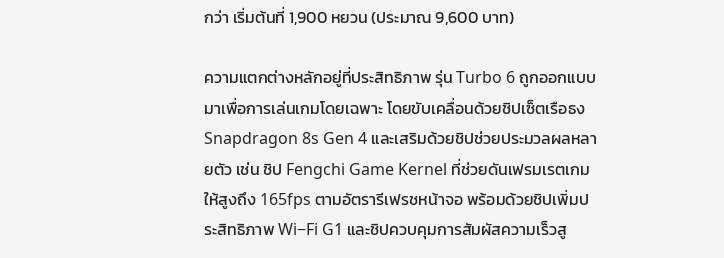กว่า เริ่มต้นที่ 1,900 หยวน (ประมาณ 9,600 บาท)

ความแตกต่างหลักอยู่ที่ประสิทธิภาพ รุ่น Turbo 6 ถูกออกแบบมาเพื่อการเล่นเกมโดยเฉพาะ โดยขับเคลื่อนด้วยชิปเซ็ตเรือธง Snapdragon 8s Gen 4 และเสริมด้วยชิปช่วยประมวลผลหลายตัว เช่น ชิป Fengchi Game Kernel ที่ช่วยดันเฟรมเรตเกมให้สูงถึง 165fps ตามอัตรารีเฟรชหน้าจอ พร้อมด้วยชิปเพิ่มประสิทธิภาพ Wi−Fi G1 และชิปควบคุมการสัมผัสความเร็วสู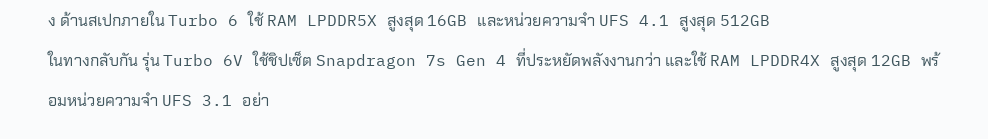ง ด้านสเปกภายใน Turbo 6 ใช้ RAM LPDDR5X สูงสุด 16GB และหน่วยความจำ UFS 4.1 สูงสุด 512GB
ในทางกลับกัน รุ่น Turbo 6V ใช้ชิปเซ็ต Snapdragon 7s Gen 4 ที่ประหยัดพลังงานกว่า และใช้ RAM LPDDR4X สูงสุด 12GB พร้อมหน่วยความจำ UFS 3.1 อย่า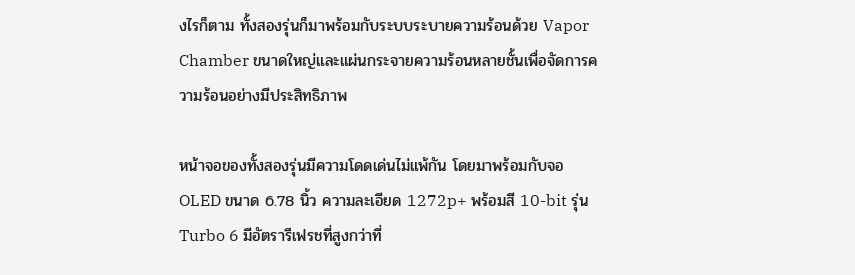งไรก็ตาม ทั้งสองรุ่นก็มาพร้อมกับระบบระบายความร้อนด้วย Vapor Chamber ขนาดใหญ่และแผ่นกระจายความร้อนหลายชั้นเพื่อจัดการความร้อนอย่างมีประสิทธิภาพ

หน้าจอของทั้งสองรุ่นมีความโดดเด่นไม่แพ้กัน โดยมาพร้อมกับจอ OLED ขนาด 6.78 นิ้ว ความละเอียด 1272p+ พร้อมสี 10-bit รุ่น Turbo 6 มีอัตรารีเฟรชที่สูงกว่าที่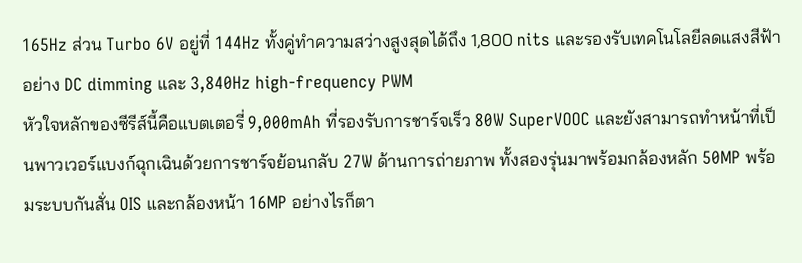165Hz ส่วน Turbo 6V อยู่ที่ 144Hz ทั้งคู่ทำความสว่างสูงสุดได้ถึง 1,800 nits และรองรับเทคโนโลยีลดแสงสีฟ้าอย่าง DC dimming และ 3,840Hz high-frequency PWM
หัวใจหลักของซีรีส์นี้คือแบตเตอรี่ 9,000mAh ที่รองรับการชาร์จเร็ว 80W SuperVOOC และยังสามารถทำหน้าที่เป็นพาวเวอร์แบงก์ฉุกเฉินด้วยการชาร์จย้อนกลับ 27W ด้านการถ่ายภาพ ทั้งสองรุ่นมาพร้อมกล้องหลัก 50MP พร้อมระบบกันสั่น OIS และกล้องหน้า 16MP อย่างไรก็ตา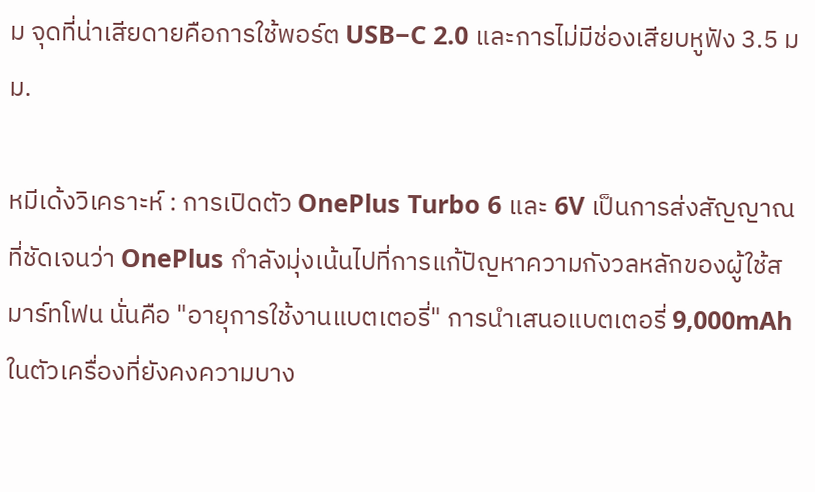ม จุดที่น่าเสียดายคือการใช้พอร์ต USB−C 2.0 และการไม่มีช่องเสียบหูฟัง 3.5 มม.

หมีเด้งวิเคราะห์ : การเปิดตัว OnePlus Turbo 6 และ 6V เป็นการส่งสัญญาณที่ชัดเจนว่า OnePlus กำลังมุ่งเน้นไปที่การแก้ปัญหาความกังวลหลักของผู้ใช้สมาร์ทโฟน นั่นคือ "อายุการใช้งานแบตเตอรี่" การนำเสนอแบตเตอรี่ 9,000mAh ในตัวเครื่องที่ยังคงความบาง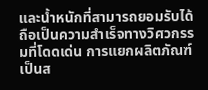และน้ำหนักที่สามารถยอมรับได้ ถือเป็นความสำเร็จทางวิศวกรรมที่โดดเด่น การแยกผลิตภัณฑ์เป็นส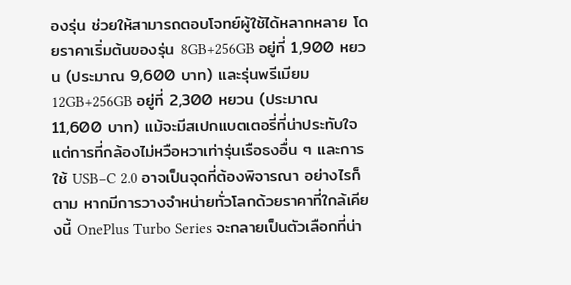องรุ่น ช่วยให้สามารถตอบโจทย์ผู้ใช้ได้หลากหลาย โดยราคาเริ่มต้นของรุ่น 8GB+256GB อยู่ที่ 1,900 หยวน (ประมาณ 9,600 บาท) และรุ่นพรีเมียม 12GB+256GB อยู่ที่ 2,300 หยวน (ประมาณ 11,600 บาท) แม้จะมีสเปกแบตเตอรี่ที่น่าประทับใจ แต่การที่กล้องไม่หวือหวาเท่ารุ่นเรือธงอื่น ๆ และการใช้ USB−C 2.0 อาจเป็นจุดที่ต้องพิจารณา อย่างไรก็ตาม หากมีการวางจำหน่ายทั่วโลกด้วยราคาที่ใกล้เคียงนี้ OnePlus Turbo Series จะกลายเป็นตัวเลือกที่น่า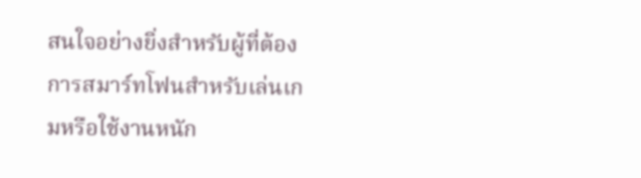สนใจอย่างยิ่งสำหรับผู้ที่ต้องการสมาร์ทโฟนสำหรับเล่นเกมหรือใช้งานหนัก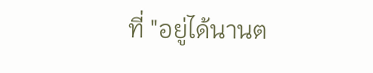ที่ "อยู่ได้นานต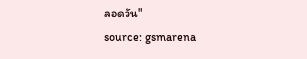ลอดวัน"
source: gsmarena